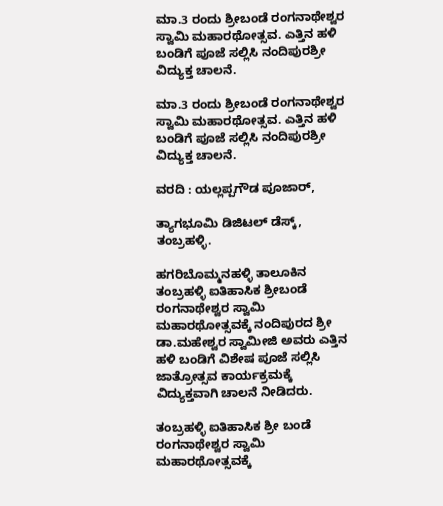ಮಾ.3 ರಂದು ಶ್ರೀಬಂಡೆ ರಂಗನಾಥೇಶ್ವರ ಸ್ವಾಮಿ ಮಹಾರಥೋತ್ಸವ. ಎತ್ತಿನ ಹಳಿ ಬಂಡಿಗೆ ಪೂಜೆ ಸಲ್ಲಿಸಿ ನಂದಿಪುರಶ್ರೀ ವಿದ್ಯುಕ್ತ ಚಾಲನೆ.

ಮಾ.3 ರಂದು ಶ್ರೀಬಂಡೆ ರಂಗನಾಥೇಶ್ವರ ಸ್ವಾಮಿ ಮಹಾರಥೋತ್ಸವ. ಎತ್ತಿನ ಹಳಿ ಬಂಡಿಗೆ ಪೂಜೆ ಸಲ್ಲಿಸಿ ನಂದಿಪುರಶ್ರೀ ವಿದ್ಯುಕ್ತ ಚಾಲನೆ.

ವರದಿ : ಯಲ್ಲಪ್ಪಗೌಡ ಪೂಜಾರ್,

ತ್ಯಾಗಭೂಮಿ ಡಿಜಿಟಲ್ ಡೆಸ್ಕ್, ತಂಬ್ರಹಳ್ಳಿ.

ಹಗರಿಬೊಮ್ಮನಹಳ್ಳಿ ತಾಲೂಕಿನ ತಂಬ್ರಹಳ್ಳಿ ಐತಿಹಾಸಿಕ ಶ್ರೀಬಂಡೆ ರಂಗನಾಥೇಶ್ವರ ಸ್ವಾಮಿ ಮಹಾರಥೋತ್ಸವಕ್ಕೆ ನಂದಿಪುರದ ಶ್ರೀ ಡಾ.ಮಹೇಶ್ವರ ಸ್ವಾಮೀಜಿ ಅವರು ಎತ್ತಿನ ಹಳಿ ಬಂಡಿಗೆ ವಿಶೇಷ ಪೂಜೆ ಸಲ್ಲಿಸಿ ಜಾತ್ರೋತ್ಸವ ಕಾರ್ಯಕ್ರಮಕ್ಕೆ ವಿದ್ಯುಕ್ತವಾಗಿ ಚಾಲನೆ ನೀಡಿದರು.

ತಂಬ್ರಹಳ್ಳಿ ಐತಿಹಾಸಿಕ ಶ್ರೀ ಬಂಡೆ ರಂಗನಾಥೇಶ್ವರ ಸ್ವಾಮಿ ಮಹಾರಥೋತ್ಸವಕ್ಕೆ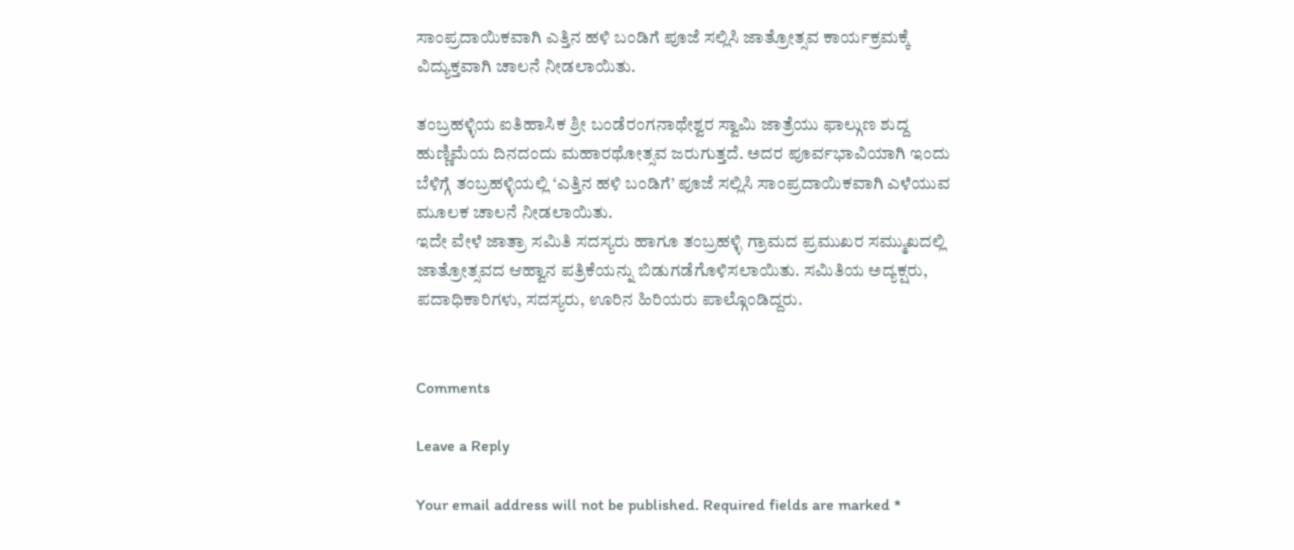ಸಾಂಪ್ರದಾಯಿಕವಾಗಿ ಎತ್ತಿನ ಹಳಿ ಬಂಡಿಗೆ ಪೂಜೆ ಸಲ್ಲಿಸಿ ಜಾತ್ರೋತ್ಸವ ಕಾರ್ಯಕ್ರಮಕ್ಕೆ ವಿದ್ಯುಕ್ತವಾಗಿ ಚಾಲನೆ ನೀಡಲಾಯಿತು.

ತಂಬ್ರಹಳ್ಳಿಯ ಐತಿಹಾಸಿಕ ಶ್ರೀ ಬಂಡೆರಂಗನಾಥೇಶ್ವರ ಸ್ವಾಮಿ ಜಾತ್ರೆಯು ಫಾಲ್ಗುಣ ಶುದ್ದ ಹುಣ್ಣಿಮೆಯ ದಿನದಂದು ಮಹಾರಥೋತ್ಸವ ಜರುಗುತ್ತದೆ. ಅದರ ಪೂರ್ವಭಾವಿಯಾಗಿ ಇಂದು ಬೆಳಿಗ್ಗೆ ತಂಬ್ರಹಳ್ಳಿಯಲ್ಲಿ ‘ಎತ್ತಿನ ಹಳಿ ಬಂಡಿಗೆ’ ಪೂಜೆ ಸಲ್ಲಿಸಿ ಸಾಂಪ್ರದಾಯಿಕವಾಗಿ ಎಳೆಯುವ ಮೂಲಕ ಚಾಲನೆ ನೀಡಲಾಯಿತು.
ಇದೇ ವೇಳೆ ಜಾತ್ರಾ ಸಮಿತಿ ಸದಸ್ಯರು ಹಾಗೂ ತಂಬ್ರಹಳ್ಳಿ ಗ್ರಾಮದ ಪ್ರಮುಖರ ಸಮ್ಮುಖದಲ್ಲಿ ಜಾತ್ರೋತ್ಸವದ ಆಹ್ವಾನ ಪತ್ರಿಕೆಯನ್ನು ಬಿಡುಗಡೆಗೊಳಿಸಲಾಯಿತು. ಸಮಿತಿಯ ಅದ್ಯಕ್ಷರು, ಪದಾಧಿಕಾರಿಗಳು, ಸದಸ್ಯರು, ಊರಿನ ಹಿರಿಯರು ಪಾಲ್ಗೊಂಡಿದ್ದರು.


Comments

Leave a Reply

Your email address will not be published. Required fields are marked *